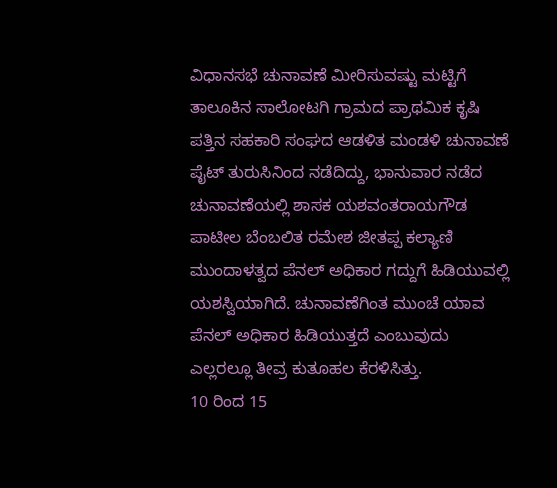ವಿಧಾನಸಭೆ ಚುನಾವಣೆ ಮೀರಿಸುವಷ್ಟು ಮಟ್ಟಿಗೆ ತಾಲೂಕಿನ ಸಾಲೋಟಗಿ ಗ್ರಾಮದ ಪ್ರಾಥಮಿಕ ಕೃಷಿ ಪತ್ತಿನ ಸಹಕಾರಿ ಸಂಘದ ಆಡಳಿತ ಮಂಡಳಿ ಚುನಾವಣೆ ಪೈಟ್ ತುರುಸಿನಿಂದ ನಡೆದಿದ್ದು, ಭಾನುವಾರ ನಡೆದ ಚುನಾವಣೆಯಲ್ಲಿ ಶಾಸಕ ಯಶವಂತರಾಯಗೌಡ ಪಾಟೀಲ ಬೆಂಬಲಿತ ರಮೇಶ ಜೀತಪ್ಪ ಕಲ್ಯಾಣಿ ಮುಂದಾಳತ್ವದ ಪೆನಲ್ ಅಧಿಕಾರ ಗದ್ದುಗೆ ಹಿಡಿಯುವಲ್ಲಿ ಯಶಸ್ವಿಯಾಗಿದೆ. ಚುನಾವಣೆಗಿಂತ ಮುಂಚೆ ಯಾವ ಪೆನಲ್ ಅಧಿಕಾರ ಹಿಡಿಯುತ್ತದೆ ಎಂಬುವುದು ಎಲ್ಲರಲ್ಲೂ ತೀವ್ರ ಕುತೂಹಲ ಕೆರಳಿಸಿತ್ತು.
10 ರಿಂದ 15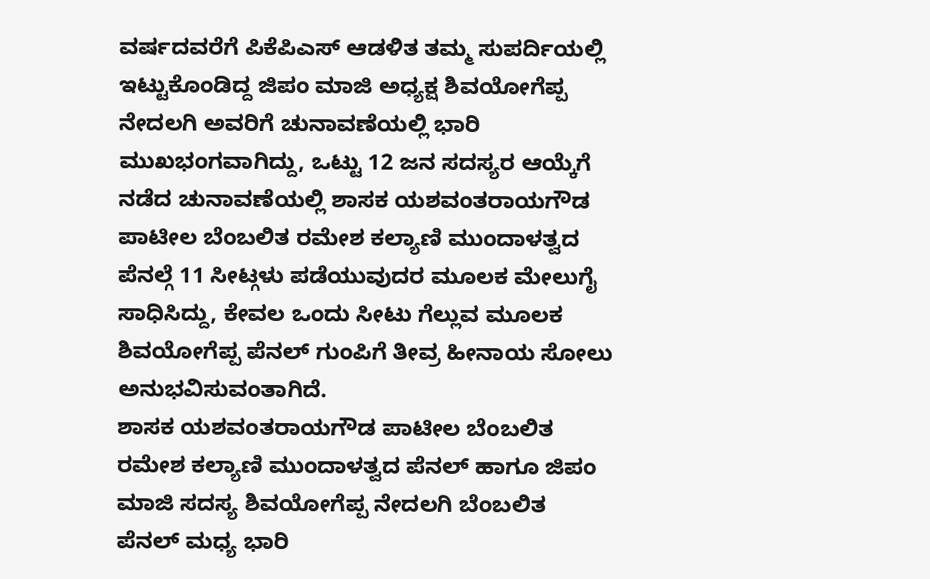ವರ್ಷದವರೆಗೆ ಪಿಕೆಪಿಎಸ್ ಆಡಳಿತ ತಮ್ಮ ಸುಪರ್ದಿಯಲ್ಲಿ ಇಟ್ಟುಕೊಂಡಿದ್ದ ಜಿಪಂ ಮಾಜಿ ಅಧ್ಯಕ್ಷ ಶಿವಯೋಗೆಪ್ಪ ನೇದಲಗಿ ಅವರಿಗೆ ಚುನಾವಣೆಯಲ್ಲಿ ಭಾರಿ ಮುಖಭಂಗವಾಗಿದ್ದು, ಒಟ್ಟು 12 ಜನ ಸದಸ್ಯರ ಆಯ್ಕೆಗೆ ನಡೆದ ಚುನಾವಣೆಯಲ್ಲಿ ಶಾಸಕ ಯಶವಂತರಾಯಗೌಡ ಪಾಟೀಲ ಬೆಂಬಲಿತ ರಮೇಶ ಕಲ್ಯಾಣಿ ಮುಂದಾಳತ್ವದ ಪೆನಲ್ಗೆ 11 ಸೀಟ್ಗಳು ಪಡೆಯುವುದರ ಮೂಲಕ ಮೇಲುಗೈ ಸಾಧಿಸಿದ್ದು, ಕೇವಲ ಒಂದು ಸೀಟು ಗೆಲ್ಲುವ ಮೂಲಕ ಶಿವಯೋಗೆಪ್ಪ ಪೆನಲ್ ಗುಂಪಿಗೆ ತೀವ್ರ ಹೀನಾಯ ಸೋಲು ಅನುಭವಿಸುವಂತಾಗಿದೆ.
ಶಾಸಕ ಯಶವಂತರಾಯಗೌಡ ಪಾಟೀಲ ಬೆಂಬಲಿತ ರಮೇಶ ಕಲ್ಯಾಣಿ ಮುಂದಾಳತ್ವದ ಪೆನಲ್ ಹಾಗೂ ಜಿಪಂ ಮಾಜಿ ಸದಸ್ಯ ಶಿವಯೋಗೆಪ್ಪ ನೇದಲಗಿ ಬೆಂಬಲಿತ ಪೆನಲ್ ಮಧ್ಯ ಭಾರಿ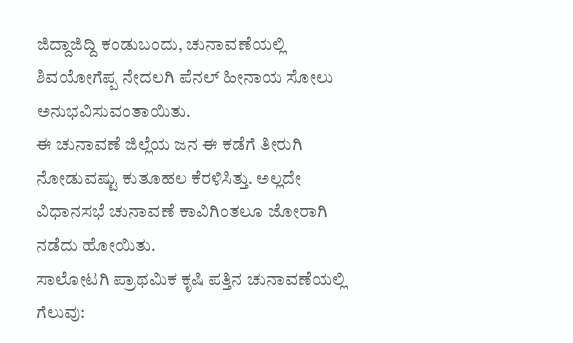ಜಿದ್ದಾಜಿದ್ದಿ ಕಂಡುಬಂದು, ಚುನಾವಣೆಯಲ್ಲಿ ಶಿವಯೋಗೆಪ್ಪ ನೇದಲಗಿ ಪೆನಲ್ ಹೀನಾಯ ಸೋಲು ಅನುಭವಿಸುವಂತಾಯಿತು.
ಈ ಚುನಾವಣೆ ಜಿಲ್ಲೆಯ ಜನ ಈ ಕಡೆಗೆ ತೀರುಗಿ ನೋಡುವಷ್ಟು ಕುತೂಹಲ ಕೆರಳಿಸಿತ್ತು. ಅಲ್ಲದೇ ವಿಧಾನಸಭೆ ಚುನಾವಣೆ ಕಾವಿಗಿಂತಲೂ ಜೋರಾಗಿ ನಡೆದು ಹೋಯಿತು.
ಸಾಲೋಟಗಿ ಪ್ರಾಥಮಿಕ ಕೃಷಿ ಪತ್ತಿನ ಚುನಾವಣೆಯಲ್ಲಿ ಗೆಲುವು: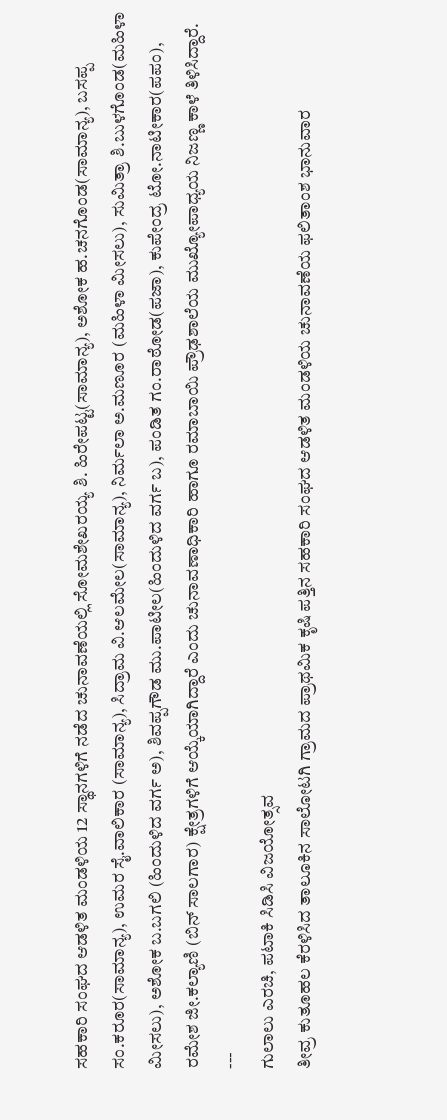ಸಹಕಾರಿ ಸಂಘದ ಆಡಳಿತ ಮಂಡಳಿಯ 12 ಸ್ಥಾನಗಳಿಗೆ ನಡೆದ ಚುನಾವಣೆಯಲ್ಲಿ ಸೋಮಶೇಖರಯ್ಯ ಶಿ. ಹಿರೇಪಟ್ಟ(ಸಾಮಾನ್ಯ), ಅಶೋಕ ಹ.ಚನಗೊಂಡ(ಸಾಮಾನ್ಯ), ಬಸಪ್ಪ ಸಂ.ಕರೂರ(ಸಾಮಾನ್ಯ), ಉಮರ ಸೈ.ವಾಲಿಕಾರ (ಸಾಮಾನ್ಯ), ಸಿದ್ರಾಮ ವಿ.ಆಲಮೇಲ(ಸಾಮಾನ್ಯ), ನಿರ್ಮಲಾ ಅ.ಮಣೂರ (ಮಹಿಳಾ ಮೀಸಲು), ಸುಮಿತ್ರಾ ಶಿ.ಬುಳಗೊಂಡ(ಮಹಿಳಾ ಮೀಸಲು), ಅಶೋಕ ಬ.ಬಗಲಿ (ಹಿಂದುಳಿದ ವರ್ಗ ಅ), ಶಿವಪ್ಪಗೌಡ ಮು.ಪಾಟೀಲ(ಹಿಂದುಳಿದ ವರ್ಗ ಬ), ಪಂಡಿತ ಗಂ.ರಾಠೋಡ(ಪಜಾ), ಕುಪೇಂದ್ರ ಟೋ.ನಾಟೀಕಾರ(ಪಪಂ), ರಮೇಶ ಜೀ.ಕಲ್ಯಾಣಿ (ಬಿನ್ ಸಾಲಗಾರ) ಕ್ಷೇತ್ರಗಳಿಗೆ ಆಯ್ಕೆಯಾಗಿದ್ದಾರೆ ಎಂದು ಚುನಾವಣಾಧಿಕಾರಿ ಹಾಗೂ ರಮಾಬಾಯಿ ಪ್ರೌಢಶಾಲೆಯ ಮುಖ್ಯೋಪಾಧ್ಯಯ ನಿಜಣ್ಣ ಕಾಳೆ ತಿಳಿಸಿದ್ದಾರೆ.
---
ಗುಲಾಲು ಎರಚಿ, ಪಟಾಕಿ ಸಿಡಿಸಿ ವಿಜಯೋತ್ಸವ
ತೀವ್ರ ಕುತೂಹಲ ಕೆರಳಿಸಿದ ತಾಲೂಕಿನ ಸಾಲೋಟಗಿ ಗ್ರಾಮದ ಪ್ರಾಥಮಿಕ ಕೃಷಿ ಪತ್ತಿನ ಸಹಕಾರಿ ಸಂಘದ ಆಡಳಿತ ಮಂಡಳಿಯ ಚುನಾವಣೆಯ ಫಲಿತಾಂಶ ಭಾನುವಾರ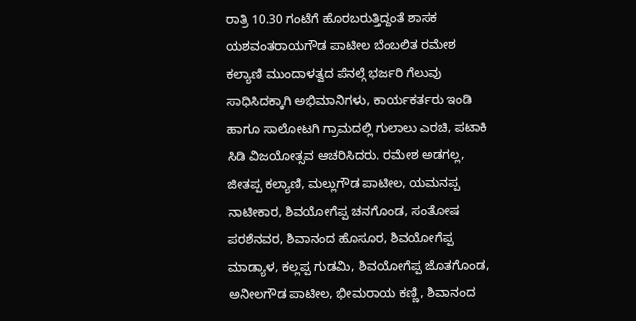ರಾತ್ರಿ 10.30 ಗಂಟೆಗೆ ಹೊರಬರುತ್ತಿದ್ದಂತೆ ಶಾಸಕ ಯಶವಂತರಾಯಗೌಡ ಪಾಟೀಲ ಬೆಂಬಲಿತ ರಮೇಶ ಕಲ್ಯಾಣಿ ಮುಂದಾಳತ್ವದ ಪೆನಲ್ಗೆ ಭರ್ಜರಿ ಗೆಲುವು ಸಾಧಿಸಿದಕ್ಕಾಗಿ ಅಭಿಮಾನಿಗಳು, ಕಾರ್ಯಕರ್ತರು ಇಂಡಿ ಹಾಗೂ ಸಾಲೋಟಗಿ ಗ್ರಾಮದಲ್ಲಿ ಗುಲಾಲು ಎರಚಿ, ಪಟಾಕಿ ಸಿಡಿ ವಿಜಯೋತ್ಸವ ಆಚರಿಸಿದರು. ರಮೇಶ ಅಡಗಲ್ಲ, ಜೀತಪ್ಪ ಕಲ್ಯಾಣಿ, ಮಲ್ಲುಗೌಡ ಪಾಟೀಲ, ಯಮನಪ್ಪ ನಾಟೀಕಾರ, ಶಿವಯೋಗೆಪ್ಪ ಚನಗೊಂಡ, ಸಂತೋಷ ಪರಶೆನವರ, ಶಿವಾನಂದ ಹೊಸೂರ, ಶಿವಯೋಗೆಪ್ಪ ಮಾಡ್ಯಾಳ, ಕಲ್ಲಪ್ಪ ಗುಡಮಿ, ಶಿವಯೋಗೆಪ್ಪ ಜೊತಗೊಂಡ, ಅನೀಲಗೌಡ ಪಾಟೀಲ, ಭೀಮರಾಯ ಕಣ್ಣಿ, ಶಿವಾನಂದ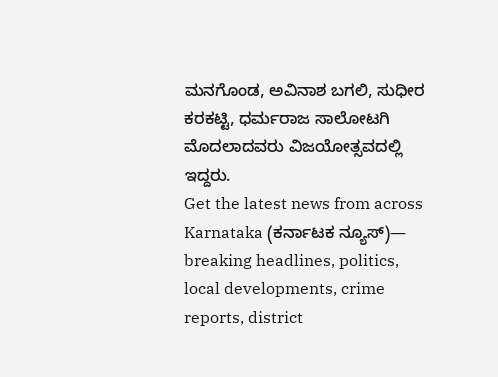ಮನಗೊಂಡ, ಅವಿನಾಶ ಬಗಲಿ, ಸುಧೀರ ಕರಕಟ್ಟಿ, ಧರ್ಮರಾಜ ಸಾಲೋಟಗಿ ಮೊದಲಾದವರು ವಿಜಯೋತ್ಸವದಲ್ಲಿ ಇದ್ದರು.
Get the latest news from across Karnataka (ಕರ್ನಾಟಕ ನ್ಯೂಸ್)— breaking headlines, politics, local developments, crime reports, district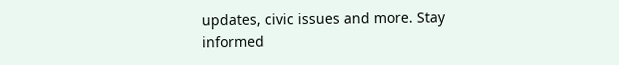updates, civic issues and more. Stay informed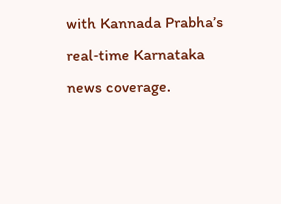with Kannada Prabha’s real‑time Karnataka news coverage.